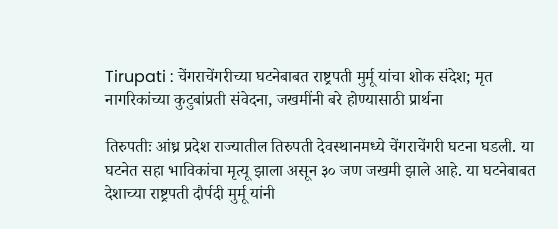Tirupati : चेंगराचेंगरीच्या घटनेबाबत राष्ट्रपती मुर्मू यांचा शोक संदेश; मृत नागरिकांच्या कुटुबांप्रती संवेदना, जखमींनी बरे होण्यासाठी प्रार्थना

तिरुपतीः आंध्र प्रदेश राज्यातील तिरुपती देवस्थानमध्ये चेंगराचेंगरी घटना घडली. या घटनेत सहा भाविकांचा मृत्यू झाला असून ३० जण जखमी झाले आहे. या घटनेबाबत देशाच्या राष्ट्रपती दौर्पदी मुर्मू यांनी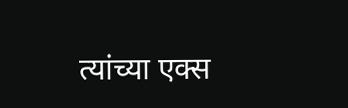त्यांच्या एक्स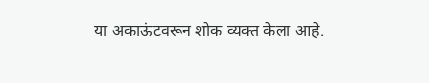या अकाऊंटवरून शोक व्यक्त केला आहे.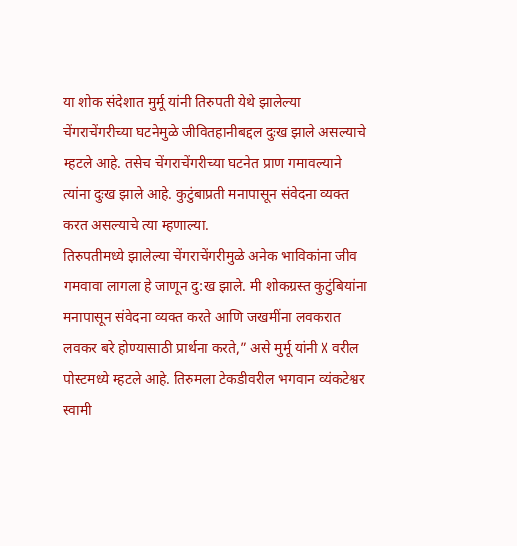या शोक संदेशात मुर्मू यांनी तिरुपती येथे झालेल्या चेंगराचेंगरीच्या घटनेमुळे जीवितहानीबद्दल दुःख झाले असल्याचे म्हटले आहे. तसेच चेंगराचेंगरीच्या घटनेत प्राण गमावल्याने त्यांना दुःख झाले आहे. कुटुंबाप्रती मनापासून संवेदना व्यक्त करत असल्याचे त्या म्हणाल्या.
तिरुपतीमध्ये झालेल्या चेंगराचेंगरीमुळे अनेक भाविकांना जीव गमवावा लागला हे जाणून दु:ख झाले. मी शोकग्रस्त कुटुंबियांना मनापासून संवेदना व्यक्त करते आणि जखमींना लवकरात लवकर बरे होण्यासाठी प्रार्थना करते,” असे मुर्मू यांनी X वरील पोस्टमध्ये म्हटले आहे. तिरुमला टेकडीवरील भगवान व्यंकटेश्वर स्वामी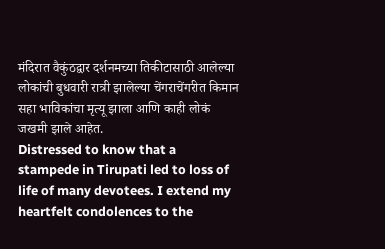मंदिरात वैकुंठद्वार दर्शनमच्या तिकीटासाठी आलेल्या लोकांची बुधवारी रात्री झालेल्या चेंगराचेंगरीत किमान सहा भाविकांचा मृत्यू झाला आणि काही लोकं जखमी झाले आहेत.
Distressed to know that a stampede in Tirupati led to loss of life of many devotees. I extend my heartfelt condolences to the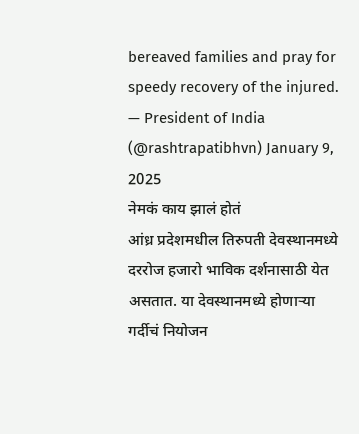bereaved families and pray for speedy recovery of the injured.
— President of India (@rashtrapatibhvn) January 9, 2025
नेमकं काय झालं होतं
आंध्र प्रदेशमधील तिरुपती देवस्थानमध्ये दररोज हजारो भाविक दर्शनासाठी येत असतात. या देवस्थानमध्ये होणाऱ्या गर्दीचं नियोजन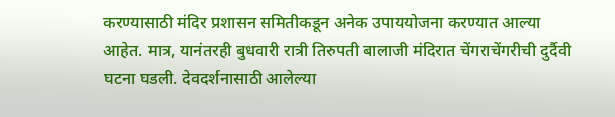करण्यासाठी मंदिर प्रशासन समितीकडून अनेक उपाययोजना करण्यात आल्या आहेत. मात्र, यानंतरही बुधवारी रात्री तिरुपती बालाजी मंदिरात चेंगराचेंगरीची दुर्दैवी घटना घडली. देवदर्शनासाठी आलेल्या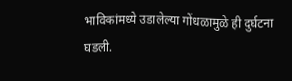भाविकांमध्ये उडालेल्या गोंधळामुळे ही दुर्घटना घडली.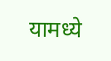यामध्ये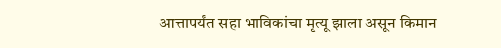आत्तापर्यंत सहा भाविकांचा मृत्यू झाला असून किमान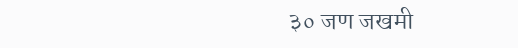३० जण जखमी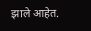झाले आहेत.